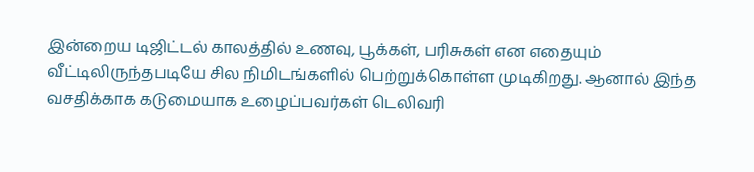இன்றைய டிஜிட்டல் காலத்தில் உணவு, பூக்கள், பரிசுகள் என எதையும் வீட்டிலிருந்தபடியே சில நிமிடங்களில் பெற்றுக்கொள்ள முடிகிறது. ஆனால் இந்த வசதிக்காக கடுமையாக உழைப்பவர்கள் டெலிவரி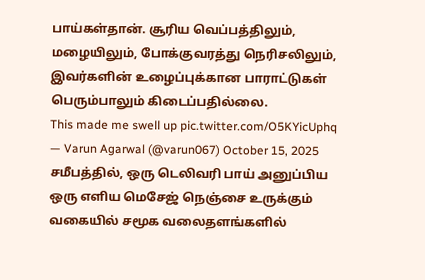பாய்கள்தான். சூரிய வெப்பத்திலும், மழையிலும், போக்குவரத்து நெரிசலிலும், இவர்களின் உழைப்புக்கான பாராட்டுகள் பெரும்பாலும் கிடைப்பதில்லை.
This made me swell up pic.twitter.com/O5KYicUphq
— Varun Agarwal (@varun067) October 15, 2025
சமீபத்தில், ஒரு டெலிவரி பாய் அனுப்பிய ஒரு எளிய மெசேஜ் நெஞ்சை உருக்கும் வகையில் சமூக வலைதளங்களில்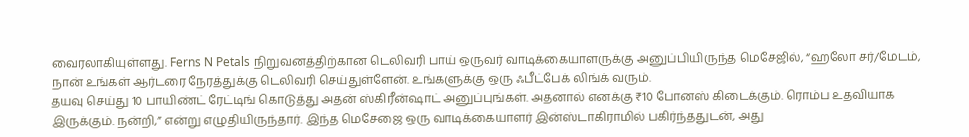வைரலாகியுள்ளது. Ferns N Petals நிறுவனத்திற்கான டெலிவரி பாய் ஒருவர் வாடிக்கையாளருக்கு அனுப்பியிருந்த மெசேஜில், “ஹலோ சர்/மேடம், நான் உங்கள் ஆர்டரை நேரத்துக்கு டெலிவரி செய்துள்ளேன். உங்களுக்கு ஒரு ஃபீட்பேக் லிங்க் வரும்.
தயவு செய்து 10 பாயிண்ட் ரேட்டிங் கொடுத்து அதன் ஸ்கிரீன்ஷாட் அனுப்புங்கள். அதனால் எனக்கு ₹10 போனஸ் கிடைக்கும். ரொம்ப உதவியாக இருக்கும். நன்றி,” என்று எழுதியிருந்தார். இந்த மெசேஜை ஒரு வாடிக்கையாளர் இன்ஸ்டாகிராமில் பகிர்ந்ததுடன், அது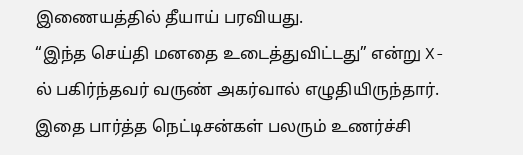இணையத்தில் தீயாய் பரவியது.
“இந்த செய்தி மனதை உடைத்துவிட்டது” என்று X-ல் பகிர்ந்தவர் வருண் அகர்வால் எழுதியிருந்தார். இதை பார்த்த நெட்டிசன்கள் பலரும் உணர்ச்சி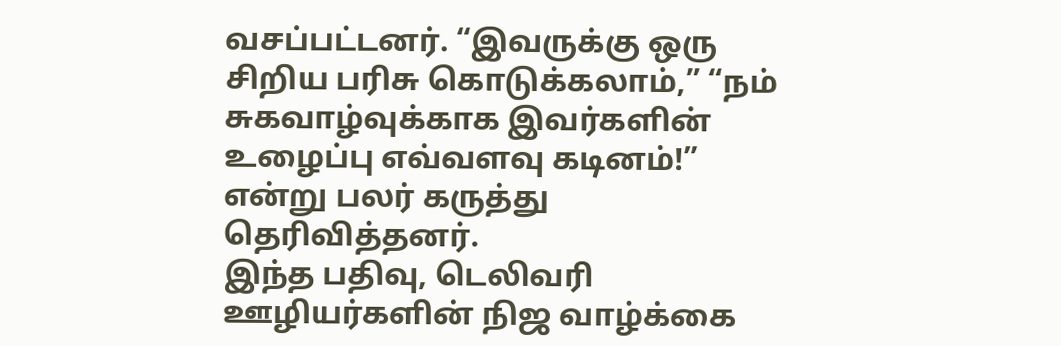வசப்பட்டனர். “இவருக்கு ஒரு சிறிய பரிசு கொடுக்கலாம்,” “நம் சுகவாழ்வுக்காக இவர்களின் உழைப்பு எவ்வளவு கடினம்!” என்று பலர் கருத்து தெரிவித்தனர்.
இந்த பதிவு, டெலிவரி ஊழியர்களின் நிஜ வாழ்க்கை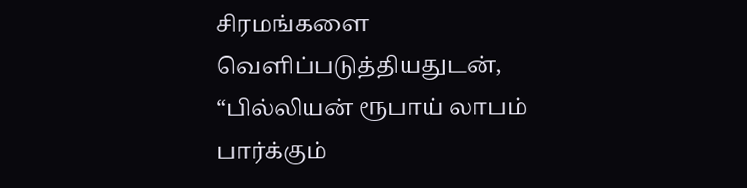சிரமங்களை வெளிப்படுத்தியதுடன், “பில்லியன் ரூபாய் லாபம் பார்க்கும்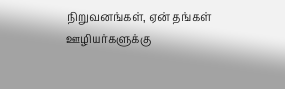நிறுவனங்கள், ஏன் தங்கள் ஊழியர்களுக்கு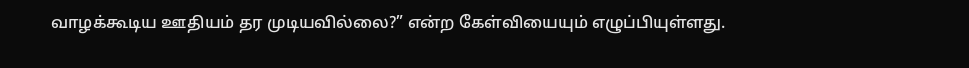வாழக்கூடிய ஊதியம் தர முடியவில்லை?” என்ற கேள்வியையும் எழுப்பியுள்ளது.